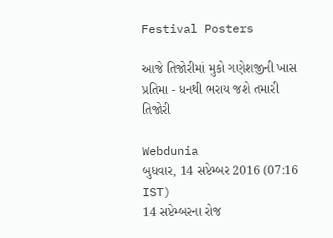Festival Posters

આજે તિજોરીમાં મુકો ગણેશજીની ખાસ પ્રતિમા - ધનથી ભરાય જશે તમારી તિજોરી

Webdunia
બુધવાર, 14 સપ્ટેમ્બર 2016 (07:16 IST)
14 સપ્ટેમ્બરના રોજ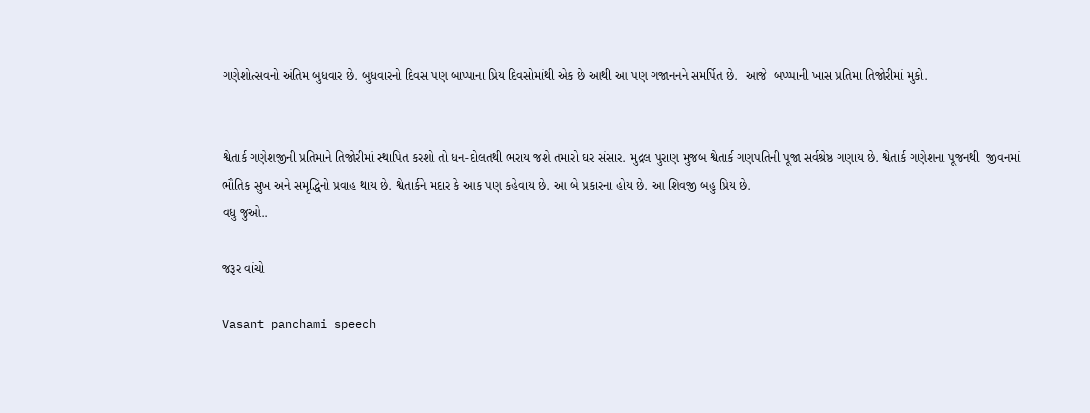ગણેશોત્સવનો અંતિમ બુધવાર છે. બુધવારનો દિવસ પણ બાપ્પાના પ્રિય દિવસોમાંથી એક છે આથી આ પણ ગજાનનને સમર્પિત છે.  આજે  બપ્પ્પાની ખાસ પ્રતિમા તિજોરીમાં મુકો.


શ્વેતાર્ક ગણેશજીની પ્રતિમાને તિજોરીમાં સ્થાપિત કરશો તો ધન-દોલતથી ભરાય જશે તમારો ઘર સંસાર. મુદ્રલ પુરાણ મુજબ શ્વેતાર્ક ગણપતિની પૂજા સર્વશ્રેષ્ઠ ગણાય છે. શ્વેતાર્ક ગણેશના પૂજનથી  જીવનમાં ભૌતિક સુખ અને સમૃદ્ધિનો પ્રવાહ થાય છે. શ્વેતાર્કને મદાર કે આક પણ કહેવાય છે. આ બે પ્રકારના હોય છે. આ શિવજી બહુ પ્રિય છે.
વધુ જુઓ..

જરૂર વાંચો

Vasant panchami speech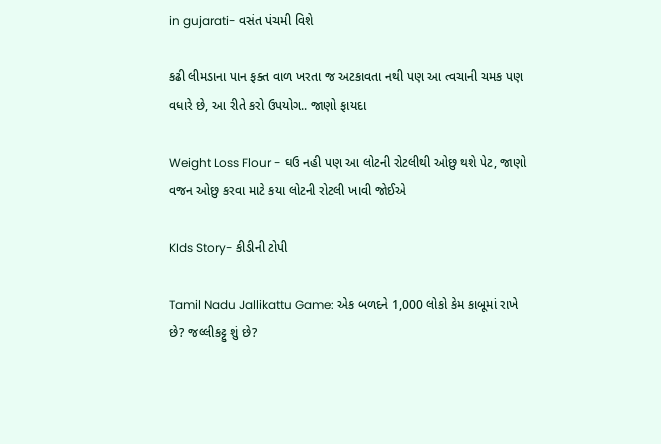in gujarati- વસંત પંચમી વિશે

કઢી લીમડાના પાન ફક્ત વાળ ખરતા જ અટકાવતા નથી પણ આ ત્વચાની ચમક પણ વધારે છે, આ રીતે કરો ઉપયોગ.. જાણો ફાયદા

Weight Loss Flour - ઘઉ નહી પણ આ લોટની રોટલીથી ઓછુ થશે પેટ, જાણો વજન ઓછુ કરવા માટે કયા લોટની રોટલી ખાવી જોઈએ

KIds Story- કીડીની ટોપી

Tamil Nadu Jallikattu Game: એક બળદને 1,000 લોકો કેમ કાબૂમાં રાખે છે? જલ્લીકટ્ટુ શું છે?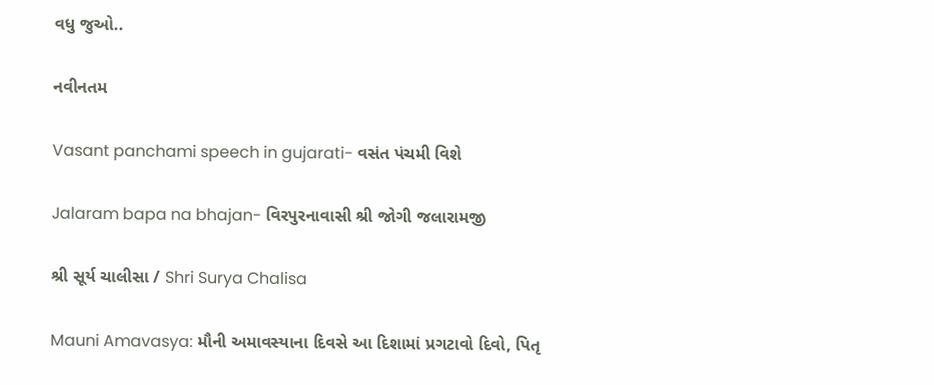વધુ જુઓ..

નવીનતમ

Vasant panchami speech in gujarati- વસંત પંચમી વિશે

Jalaram bapa na bhajan- વિરપુરનાવાસી શ્રી જોગી જલારામજી

શ્રી સૂર્ય ચાલીસા / Shri Surya Chalisa

Mauni Amavasya: મૌની અમાવસ્યાના દિવસે આ દિશામાં પ્રગટાવો દિવો, પિતૃ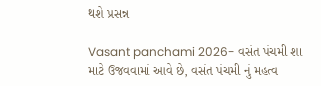થશે પ્રસન્ન

Vasant panchami 2026- વસંત પંચમી શા માટે ઉજવવામાં આવે છે, વસંત પંચમી નું મહત્વ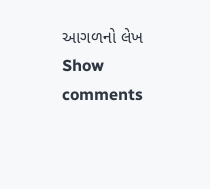આગળનો લેખ
Show comments